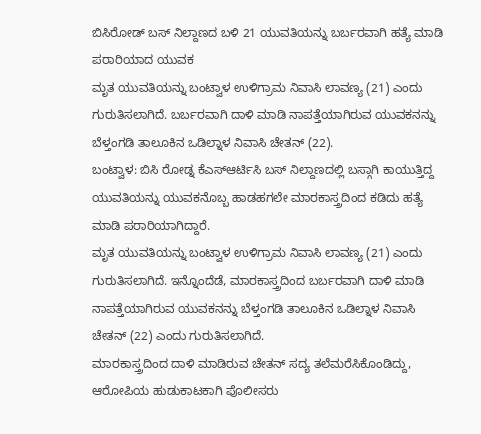ಬಿಸಿರೋಡ್ ಬಸ್ ನಿಲ್ದಾಣದ ಬಳಿ 21 ಯುವತಿಯನ್ನು ಬರ್ಬರವಾಗಿ ಹತ್ಯೆ ಮಾಡಿ ಪರಾರಿಯಾದ ಯುವಕ
ಮೃತ ಯುವತಿಯನ್ನು ಬಂಟ್ವಾಳ ಉಳಿಗ್ರಾಮ ನಿವಾಸಿ ಲಾವಣ್ಯ (21) ಎಂದು ಗುರುತಿಸಲಾಗಿದೆ. ಬರ್ಬರವಾಗಿ ದಾಳಿ ಮಾಡಿ ನಾಪತ್ತೆಯಾಗಿರುವ ಯುವಕನನ್ನು ಬೆಳ್ತಂಗಡಿ ತಾಲೂಕಿನ ಒಡಿಲ್ನಾಳ ನಿವಾಸಿ ಚೇತನ್ (22).
ಬಂಟ್ವಾಳ: ಬಿಸಿ ರೋಡ್ನ ಕೆಎಸ್ಆರ್ಟಿಸಿ ಬಸ್ ನಿಲ್ದಾಣದಲ್ಲಿ ಬಸ್ಗಾಗಿ ಕಾಯುತ್ತಿದ್ದ ಯುವತಿಯನ್ನು ಯುವಕನೊಬ್ಬ ಹಾಡಹಗಲೇ ಮಾರಕಾಸ್ತ್ರದಿಂದ ಕಡಿದು ಹತ್ಯೆ ಮಾಡಿ ಪರಾರಿಯಾಗಿದ್ದಾರೆ.
ಮೃತ ಯುವತಿಯನ್ನು ಬಂಟ್ವಾಳ ಉಳಿಗ್ರಾಮ ನಿವಾಸಿ ಲಾವಣ್ಯ (21) ಎಂದು ಗುರುತಿಸಲಾಗಿದೆ. ಇನ್ನೊಂದೆಡೆ, ಮಾರಕಾಸ್ತ್ರದಿಂದ ಬರ್ಬರವಾಗಿ ದಾಳಿ ಮಾಡಿ ನಾಪತ್ತೆಯಾಗಿರುವ ಯುವಕನನ್ನು ಬೆಳ್ತಂಗಡಿ ತಾಲೂಕಿನ ಒಡಿಲ್ನಾಳ ನಿವಾಸಿ ಚೇತನ್ (22) ಎಂದು ಗುರುತಿಸಲಾಗಿದೆ.
ಮಾರಕಾಸ್ತ್ರದಿಂದ ದಾಳಿ ಮಾಡಿರುವ ಚೇತನ್ ಸದ್ಯ ತಲೆಮರೆಸಿಕೊಂಡಿದ್ದು, ಆರೋಪಿಯ ಹುಡುಕಾಟಕಾಗಿ ಪೊಲೀಸರು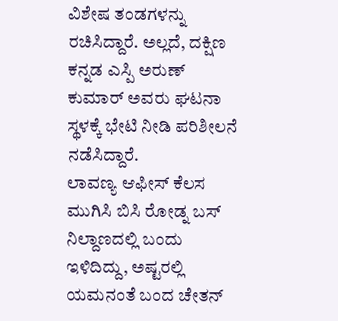ವಿಶೇಷ ತಂಡಗಳನ್ನು ರಚಿಸಿದ್ದಾರೆ. ಅಲ್ಲದೆ, ದಕ್ಷಿಣ ಕನ್ನಡ ಎಸ್ಪಿ ಅರುಣ್ ಕುಮಾರ್ ಅವರು ಘಟನಾ ಸ್ಥಳಕ್ಕೆ ಭೇಟಿ ನೀಡಿ ಪರಿಶೀಲನೆ ನಡೆಸಿದ್ದಾರೆ.
ಲಾವಣ್ಯ ಆಫೀಸ್ ಕೆಲಸ ಮುಗಿಸಿ ಬಿಸಿ ರೋಡ್ನ ಬಸ್ ನಿಲ್ದಾಣದಲ್ಲಿ ಬಂದು ಇಳಿದಿದ್ದು, ಅಷ್ಟರಲ್ಲಿ ಯಮನಂತೆ ಬಂದ ಚೇತನ್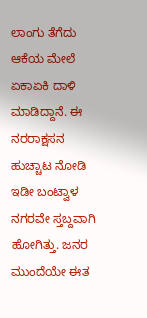ಲಾಂಗು ತೆಗೆದು ಆಕೆಯ ಮೇಲೆ ಏಕಾಏಕಿ ದಾಳಿ ಮಾಡಿದ್ದಾನೆ. ಈ ನರರಾಕ್ಷಸನ ಹುಚ್ಚಾಟ ನೋಡಿ ಇಡೀ ಬಂಟ್ವಾಳ ನಗರವೇ ಸ್ತಬ್ದವಾಗಿ ಹೋಗಿತ್ತು. ಜನರ ಮುಂದೆಯೇ ಈತ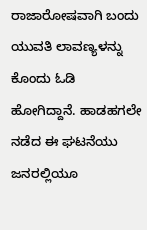ರಾಜಾರೋಷವಾಗಿ ಬಂದು ಯುವತಿ ಲಾವಣ್ಯಳನ್ನು ಕೊಂದು ಓಡಿ ಹೋಗಿದ್ದಾನೆ. ಹಾಡಹಗಲೇ ನಡೆದ ಈ ಘಟನೆಯು ಜನರಲ್ಲಿಯೂ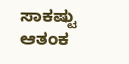ಸಾಕಷ್ಟು ಆತಂಕ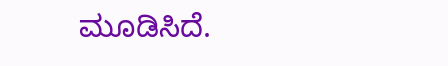ಮೂಡಿಸಿದೆ.